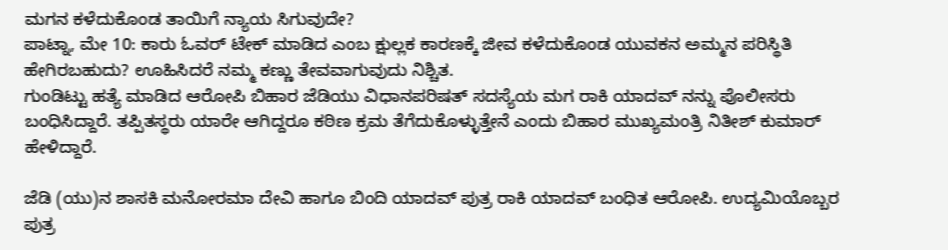ಮಗನ ಕಳೆದುಕೊಂಡ ತಾಯಿಗೆ ನ್ಯಾಯ ಸಿಗುವುದೇ?
ಪಾಟ್ನಾ, ಮೇ 10: ಕಾರು ಓವರ್ ಟೇಕ್ ಮಾಡಿದ ಎಂಬ ಕ್ಷುಲ್ಲಕ ಕಾರಣಕ್ಕೆ ಜೀವ ಕಳೆದುಕೊಂಡ ಯುವಕನ ಅಮ್ಮನ ಪರಿಸ್ಥಿತಿ ಹೇಗಿರಬಹುದು? ಊಹಿಸಿದರೆ ನಮ್ಮ ಕಣ್ಣು ತೇವವಾಗುವುದು ನಿಶ್ಚಿತ.
ಗುಂಡಿಟ್ಟು ಹತ್ಯೆ ಮಾಡಿದ ಆರೋಪಿ ಬಿಹಾರ ಜೆಡಿಯು ವಿಧಾನಪರಿಷತ್ ಸದಸ್ಯೆಯ ಮಗ ರಾಕಿ ಯಾದವ್ ನನ್ನು ಪೊಲೀಸರು ಬಂಧಿಸಿದ್ದಾರೆ. ತಪ್ಪಿತಸ್ಥರು ಯಾರೇ ಆಗಿದ್ದರೂ ಕಠಿಣ ಕ್ರಮ ತೆಗೆದುಕೊಳ್ಳುತ್ತೇನೆ ಎಂದು ಬಿಹಾರ ಮುಖ್ಯಮಂತ್ರಿ ನಿತೀಶ್ ಕುಮಾರ್ ಹೇಳಿದ್ದಾರೆ.

ಜೆಡಿ (ಯು)ನ ಶಾಸಕಿ ಮನೋರಮಾ ದೇವಿ ಹಾಗೂ ಬಿಂದಿ ಯಾದವ್ ಪುತ್ರ ರಾಕಿ ಯಾದವ್ ಬಂಧಿತ ಆರೋಪಿ. ಉದ್ಯಮಿಯೊಬ್ಬರ ಪುತ್ರ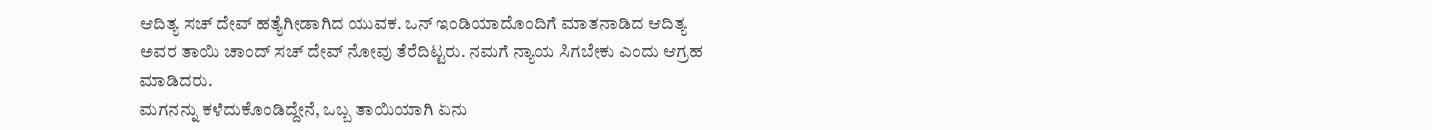ಆದಿತ್ಯ ಸಚ್ ದೇವ್ ಹತ್ಯೆಗೀಡಾಗಿದ ಯುವಕ. ಒನ್ ಇಂಡಿಯಾದೊಂದಿಗೆ ಮಾತನಾಡಿದ ಆದಿತ್ಯ ಅವರ ತಾಯಿ ಚಾಂದ್ ಸಚ್ ದೇವ್ ನೋವು ತೆರೆದಿಟ್ಟರು. ನಮಗೆ ನ್ಯಾಯ ಸಿಗಬೇಕು ಎಂದು ಆಗ್ರಹ ಮಾಡಿದರು.
ಮಗನನ್ನು ಕಳೆದುಕೊಂಡಿದ್ದೇನೆ, ಒಬ್ಬ ತಾಯಿಯಾಗಿ ಏನು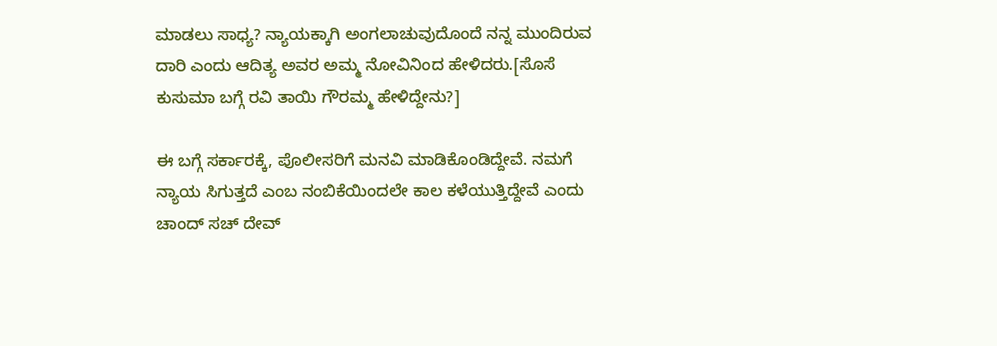ಮಾಡಲು ಸಾಧ್ಯ? ನ್ಯಾಯಕ್ಕಾಗಿ ಅಂಗಲಾಚುವುದೊಂದೆ ನನ್ನ ಮುಂದಿರುವ ದಾರಿ ಎಂದು ಆದಿತ್ಯ ಅವರ ಅಮ್ಮ ನೋವಿನಿಂದ ಹೇಳಿದರು.[ಸೊಸೆ ಕುಸುಮಾ ಬಗ್ಗೆ ರವಿ ತಾಯಿ ಗೌರಮ್ಮ ಹೇಳಿದ್ದೇನು?]

ಈ ಬಗ್ಗೆ ಸರ್ಕಾರಕ್ಕೆ, ಪೊಲೀಸರಿಗೆ ಮನವಿ ಮಾಡಿಕೊಂಡಿದ್ದೇವೆ. ನಮಗೆ ನ್ಯಾಯ ಸಿಗುತ್ತದೆ ಎಂಬ ನಂಬಿಕೆಯಿಂದಲೇ ಕಾಲ ಕಳೆಯುತ್ತಿದ್ದೇವೆ ಎಂದು ಚಾಂದ್ ಸಚ್ ದೇವ್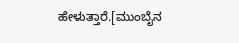ಹೇಳುತ್ತಾರೆ.[ಮುಂಬೈನ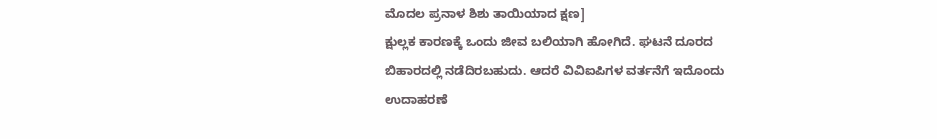ಮೊದಲ ಪ್ರನಾಳ ಶಿಶು ತಾಯಿಯಾದ ಕ್ಷಣ]
ಕ್ಷುಲ್ಲಕ ಕಾರಣಕ್ಕೆ ಒಂದು ಜೀವ ಬಲಿಯಾಗಿ ಹೋಗಿದೆ. ಘಟನೆ ದೂರದ ಬಿಹಾರದಲ್ಲಿ ನಡೆದಿರಬಹುದು. ಆದರೆ ವಿವಿಐಪಿಗಳ ವರ್ತನೆಗೆ ಇದೊಂದು ಉದಾಹರಣೆ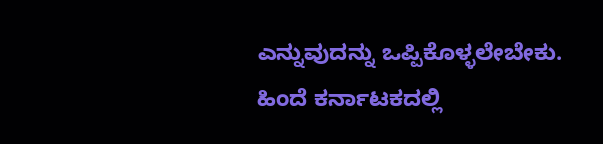ಎನ್ನುವುದನ್ನು ಒಪ್ಪಿಕೊಳ್ಳಲೇಬೇಕು. ಹಿಂದೆ ಕರ್ನಾಟಕದಲ್ಲಿ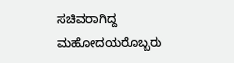ಸಚಿವರಾಗಿದ್ದ ಮಹೋದಯರೊಬ್ಬರು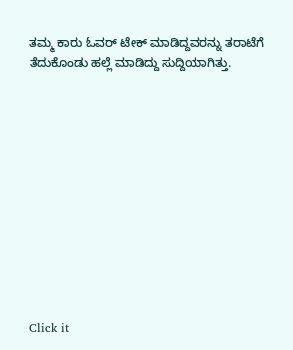ತಮ್ಮ ಕಾರು ಓವರ್ ಟೇಕ್ ಮಾಡಿದ್ದವರನ್ನು ತರಾಟೆಗೆ ತೆದುಕೊಂಡು ಹಲ್ಲೆ ಮಾಡಿದ್ದು ಸುದ್ದಿಯಾಗಿತ್ತು.












Click it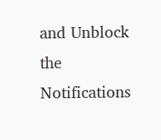and Unblock the Notifications